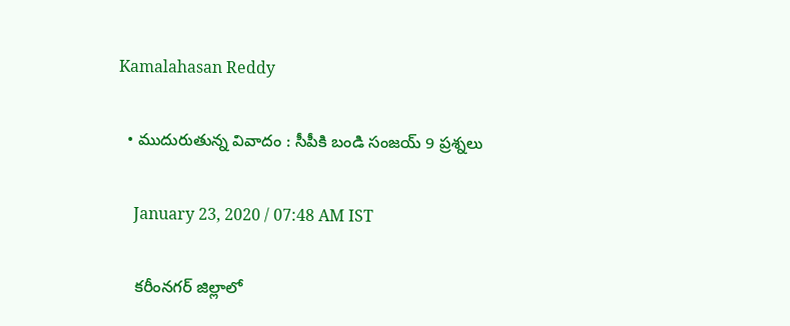Kamalahasan Reddy

  • ముదురుతున్న వివాదం : సీపీకి బండి సంజయ్ 9 ప్రశ్నలు

    January 23, 2020 / 07:48 AM IST

    కరీంనగర్ జిల్లాలో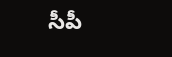సీపీ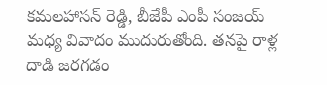కమలహాసన్ రెడ్డి, బీజేపీ ఎంపీ సంజయ్ మధ్య వివాదం ముదురుతోంది. తనపై రాళ్ల దాడి జరగడం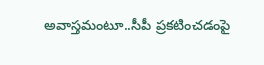అవాస్తమంటూ..సీపీ ప్రకటించడంపై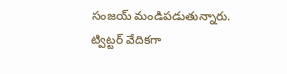సంజయ్ మండిపడుతున్నారు. ట్విట్టర్ వేదికగా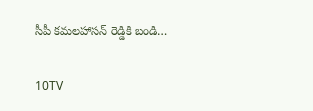సీపీ కమలహాసన్ రెడ్డికి బండి…

10TV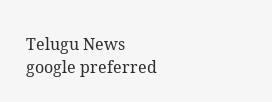Telugu News
google preferred